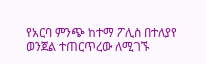የአርባ ምንጭ ከተማ ፖሊስ በተለያየ ወንጀል ተጠርጥረው ለሚገኙ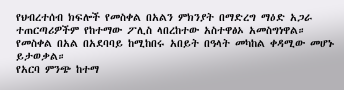የህብረተሰብ ክፍሎች የመስቀል በአልን ምክንያት በማድረግ ማዕድ አጋራ
ተጠርጣሪዎችም የከተማው ፖሊስ ላበረከተው አስተዋፅኦ አመስግነዋል።
የመስቀል በአል በአደባባይ ከሚከበሩ አበይት በዓላት መካከል ቀዳሚው መሆኑ ይታወቃል።
የአርባ ምንጭ ከተማ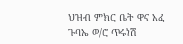ህዝብ ምክር ቤት ዋና አፈ ጉባኤ ወ/ሮ ጥሩነሽ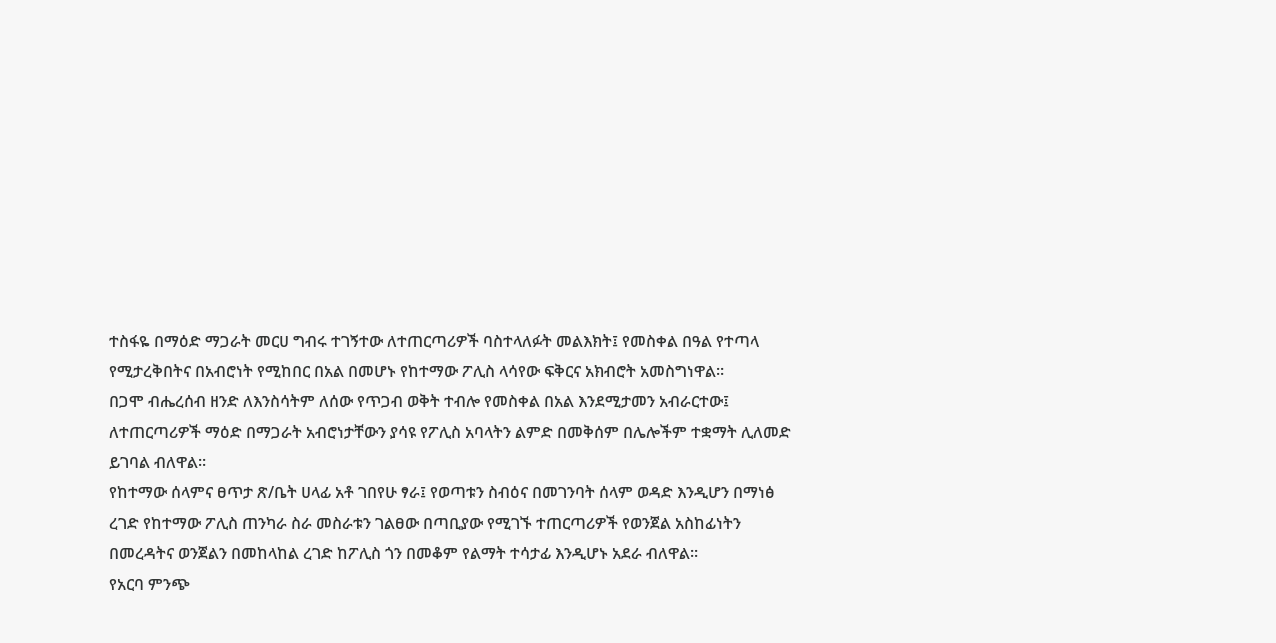ተስፋዬ በማዕድ ማጋራት መርሀ ግብሩ ተገኝተው ለተጠርጣሪዎች ባስተላለፉት መልእክት፤ የመስቀል በዓል የተጣላ የሚታረቅበትና በአብሮነት የሚከበር በአል በመሆኑ የከተማው ፖሊስ ላሳየው ፍቅርና አክብሮት አመስግነዋል።
በጋሞ ብሔረሰብ ዘንድ ለእንስሳትም ለሰው የጥጋብ ወቅት ተብሎ የመስቀል በአል እንደሚታመን አብራርተው፤ ለተጠርጣሪዎች ማዕድ በማጋራት አብሮነታቸውን ያሳዩ የፖሊስ አባላትን ልምድ በመቅሰም በሌሎችም ተቋማት ሊለመድ ይገባል ብለዋል።
የከተማው ሰላምና ፀጥታ ጽ/ቤት ሀላፊ አቶ ገበየሁ ፃራ፤ የወጣቱን ስብዕና በመገንባት ሰላም ወዳድ እንዲሆን በማነፅ ረገድ የከተማው ፖሊስ ጠንካራ ስራ መስራቱን ገልፀው በጣቢያው የሚገኙ ተጠርጣሪዎች የወንጀል አስከፊነትን በመረዳትና ወንጀልን በመከላከል ረገድ ከፖሊስ ጎን በመቆም የልማት ተሳታፊ እንዲሆኑ አደራ ብለዋል፡፡
የአርባ ምንጭ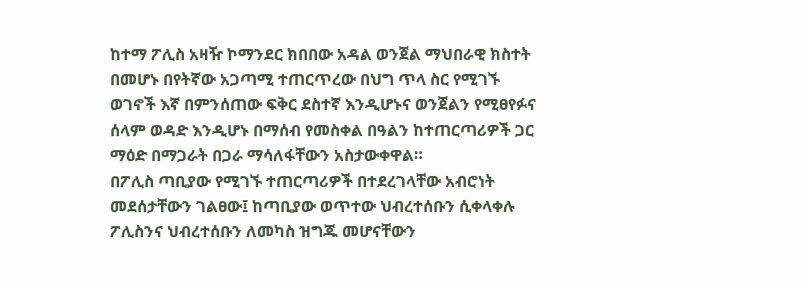ከተማ ፖሊስ አዛዥ ኮማንደር ክበበው አዳል ወንጀል ማህበራዊ ክስተት በመሆኑ በየትኛው አጋጣሚ ተጠርጥረው በህግ ጥላ ስር የሚገኙ ወገኖች እኛ በምንሰጠው ፍቅር ደስተኛ እንዲሆኑና ወንጀልን የሚፀየፉና ሰላም ወዳድ እንዲሆኑ በማሰብ የመስቀል በዓልን ከተጠርጣሪዎች ጋር ማዕድ በማጋራት በጋራ ማሳለፋቸውን አስታውቀዋል።
በፖሊስ ጣቢያው የሚገኙ ተጠርጣሪዎች በተደረገላቸው አብሮነት መደሰታቸውን ገልፀው፤ ከጣቢያው ወጥተው ህብረተሰቡን ሲቀላቀሉ ፖሊስንና ህብረተሰቡን ለመካስ ዝግጁ መሆናቸውን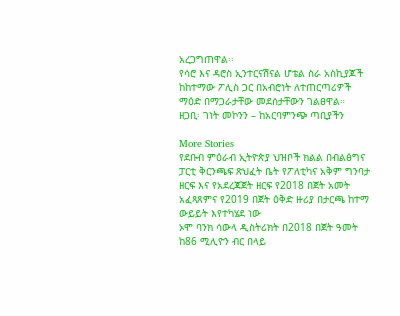አረጋግጠዋል፡፡
የሳሮ እና ዳሮስ ኢንተርናሽናል ሆቴል ስራ አስኪያጆች ከከተማው ፖሊስ ጋር በአብሮነት ለተጠርጣሪዎች ማዕድ በማጋራታቸው መደሰታቸውን ገልፀዋል።
ዘጋቢ፡ ገነት መኮንን – ከአርባምንጭ ጣቢያችን

More Stories
የደቡብ ምዕራብ ኢትዮጵያ ህዝቦች ክልል በብልፅግና ፓርቲ ቅርንጫፍ ጽህፈት ቤት የፖለቲካና አቅም ግንባታ ዘርፍ እና የአደረጃጀት ዘርፍ የ2018 በጀት አመት አፈጻጸምና የ2019 በጀት ዕቅድ ዙሪያ በታርጫ ከተማ ውይይት እየተካሄደ ነው
ኦሞ ባንክ ሳውላ ዲስትሪክት በ2018 በጀት ዓመት ከ86 ሚሊዮን ብር በላይ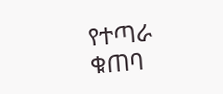የተጣራ ቁጠባ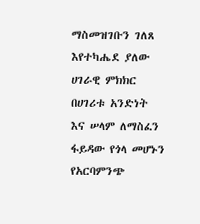ማስመዝገቡን ገለጸ
እየተካሔደ ያለው ሀገራዊ ምክክር በሀገሪቱ አንድነት እና ሠላም ለማስፈን ፋይዳው የጎላ መሆኑን የአርባምንጭ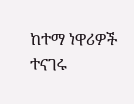ከተማ ነዋሪዎች ተናገሩ